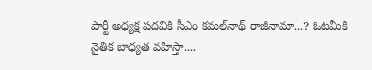పార్టీ అధ్యక్ష పదవికి సీఎం కమల్‌నాథ్ రాజీనామా...? ఓటమీకి నైతిక బాధ్యత వహిస్తా....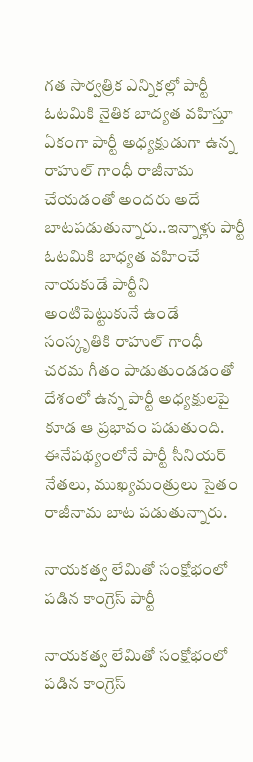గత సార్వత్రిక ఎన్నికల్లో పార్టీ ఓటమికి నైతిక బాద్యత వహిస్తూ ఏకంగా పార్టీ అధ్యక్షుడుగా ఉన్న రాహుల్ గాంధీ రాజీనామ చేయడంతో అందరు అదే బాటపడుతున్నారు..ఇన్నాళ్లు పార్టీ ఓటమికి బాధ్యత వహించే నాయకుడే పార్టీని అంటిపెట్టుకునే ఉండే సంస్కృతికి రాహుల్ గాంధీ చరమ గీతం పాడుతుండడంతో దేశంలో ఉన్న పార్టీ అధ్యక్షులపై కూడ ఆ ప్రభావం పడుతుంది. ఈనేపథ్యంలోనే పార్టీ సీనియర్ నేతలు, ముఖ్యమంత్రులు సైతం రాజీనామ బాట పడుతున్నారు.

నాయకత్వ లేమితో సంక్షోభంలో పడిన కాంగ్రెస్ పార్టీ

నాయకత్వ లేమితో సంక్షోభంలో పడిన కాంగ్రెస్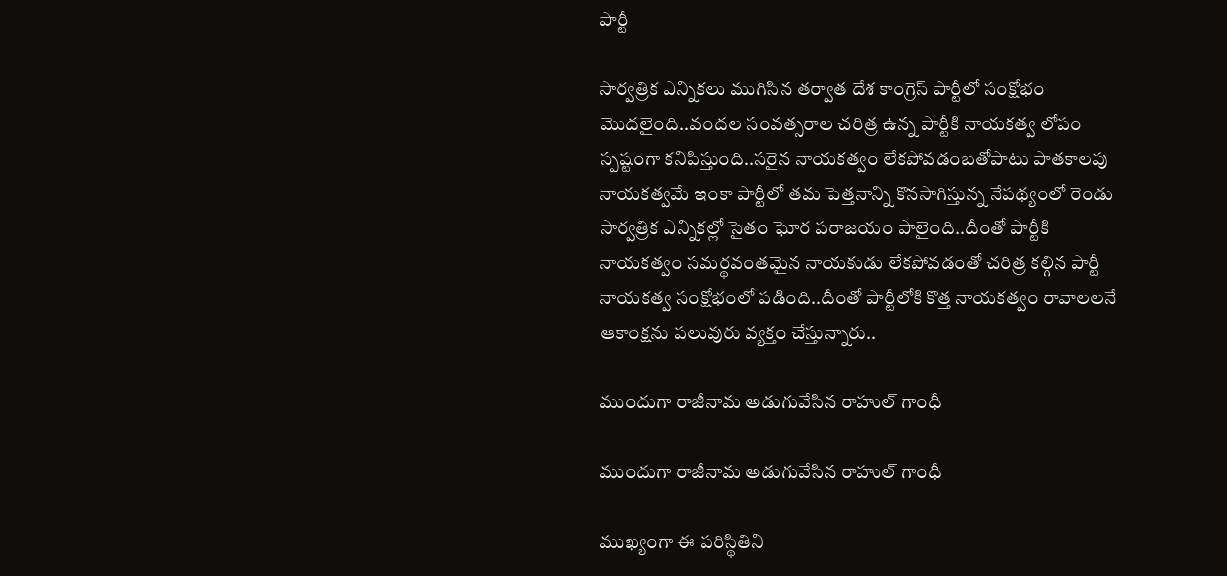పార్టీ

సార్వత్రిక ఎన్నికలు ముగిసిన తర్వాత దేశ కాంగ్రెస్ పార్టీలో సంక్షోభం మొదలైంది..వందల సంవత్సరాల చరిత్ర ఉన్న పార్టీకి నాయకత్వ లోపం స్పష్టంగా కనిపిస్తుంది..సరైన నాయకత్వం లేకపోవడంబతోపాటు పాతకాలపు నాయకత్వమే ఇంకా పార్టీలో తమ పెత్తనాన్ని కొనసాగిస్తున్న నేపథ్యంలో రెండు సార్వత్రిక ఎన్నికల్లో సైతం ఘోర పరాజయం పాలైంది..దీంతో పార్టీకి నాయకత్వం సమర్థవంతమైన నాయకుడు లేకపోవడంతో చరిత్ర కల్గిన పార్టీ నాయకత్వ సంక్షోభంలో పడింది..దీంతో పార్టీలోకి కొత్త నాయకత్వం రావాలలనే ఆకాంక్షను పలువురు వ్యక్తం చేస్తున్నారు..

ముందుగా రాజీనామ అడుగువేసిన రాహుల్ గాంధీ

ముందుగా రాజీనామ అడుగువేసిన రాహుల్ గాంధీ

ముఖ్యంగా ఈ పరిస్థితిని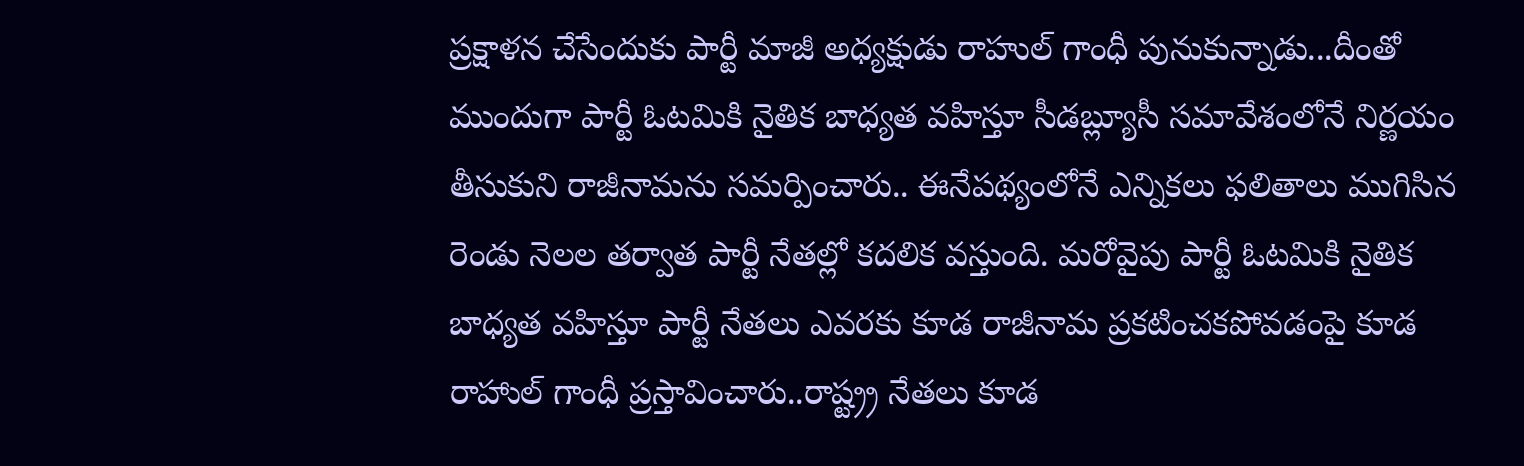ప్రక్షాళన చేసేందుకు పార్టీ మాజీ అధ్యక్షుడు రాహుల్ గాంధీ పునుకున్నాడు...దీంతో ముందుగా పార్టీ ఓటమికి నైతిక బాధ్యత వహిస్తూ సీడబ్ల్యూసీ సమావేశంలోనే నిర్ణయం తీసుకుని రాజీనామను సమర్పించారు.. ఈనేపథ్యంలోనే ఎన్నికలు ఫలితాలు ముగిసిన రెండు నెలల తర్వాత పార్టీ నేతల్లో కదలిక వస్తుంది. మరోవైపు పార్టీ ఓటమికి నైతిక బాధ్యత వహిస్తూ పార్టీ నేతలు ఎవరకు కూడ రాజీనామ ప్రకటించకపోవడంపై కూడ రాహాుల్ గాంధీ ప్రస్తావించారు..రాష్ట్ర్ర నేతలు కూడ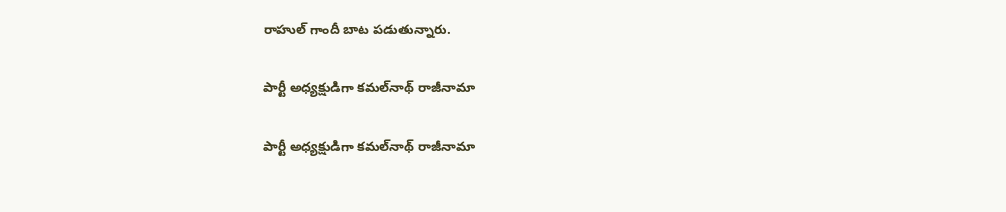రాహుల్ గాందీ బాట పడుతున్నారు.

పార్టీ అధ్యక్షుడిగా కమల్‌నాథ్ రాజీనామా

పార్టీ అధ్యక్షుడిగా కమల్‌నాథ్ రాజీనామా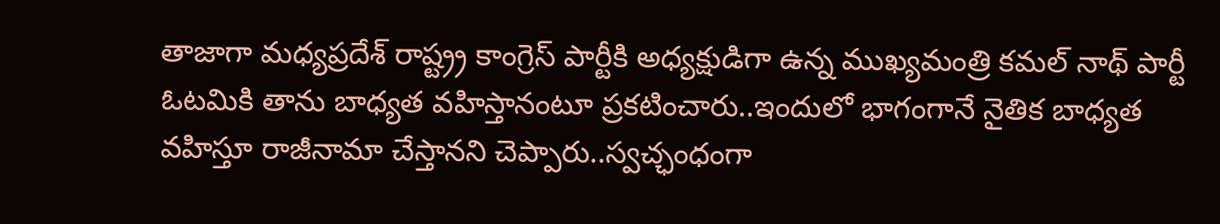తాజాగా మధ్యప్రదేశ్ రాష్ట్ర్ర కాంగ్రెస్ పార్టీకి అధ్యక్షుడిగా ఉన్న ముఖ్యమంత్రి కమల్ నాథ్ పార్టీ ఓటమికి తాను బాధ్యత వహిస్తానంటూ ప్రకటించారు..ఇందులో భాగంగానే నైతిక బాధ్యత వహిస్తూ రాజీనామా చేస్తానని చెప్పారు..స్వచ్ఛంధంగా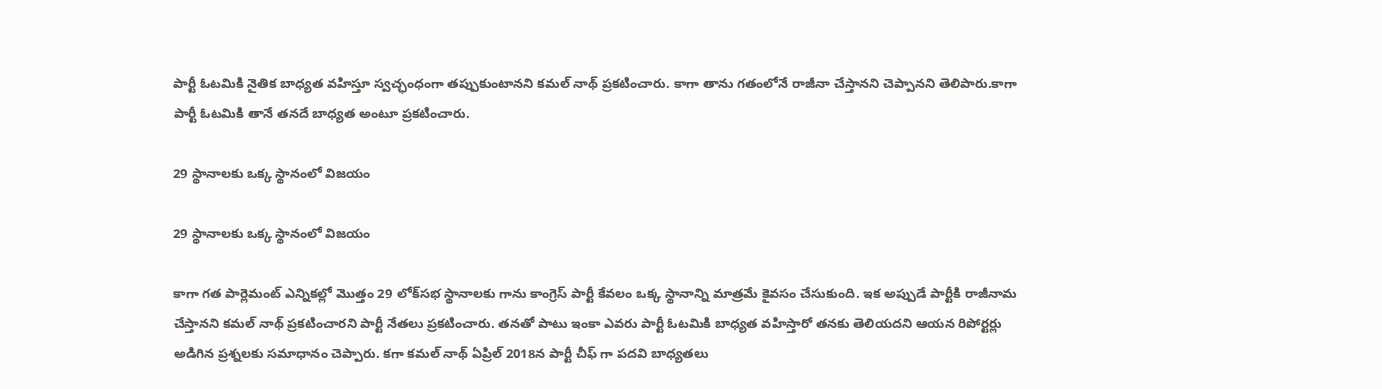పార్టీ ఓటమికి నైతిక బాధ్యత వహిస్తూ స్వచ్ఛంధంగా తప్పుకుంటానని కమల్ నాథ్ ప్రకటించారు. కాగా తాను గతంలోనే రాజీనా చేస్తానని చెప్పానని తెలిపారు.కాగా పార్టీ ఓటమికి తానే తనదే బాధ్యత అంటూ ప్రకటించారు.

29 స్థానాలకు ఒక్క స్థానంలో విజయం

29 స్థానాలకు ఒక్క స్థానంలో విజయం

కాగా గత పార్లెమంట్ ఎన్నికల్లో మొత్తం 29 లోక్‌సభ స్థానాలకు గాను కాంగ్రెస్ పార్టీ కేవలం ఒక్క స్థానాన్ని మాత్రమే కైవసం చేసుకుంది. ఇక అప్పుడే పార్టీకి రాజీనామ చేస్తానని కమల్ నాథ్ ప్రకటించారని పార్టీ నేతలు ప్రకటించారు. తనతో పాటు ఇంకా ఎవరు పార్టీ ఓటమికి బాధ్యత వహిస్తారో తనకు తెలియదని ఆయన రిపోర్టర్లు అడిగిన ప్రశ్నలకు సమాధానం చెప్పారు. కగా కమల్ నాథ్ ఏప్రిల్ 2018న పార్టీ చీఫ్ గా పదవి బాధ్యతలు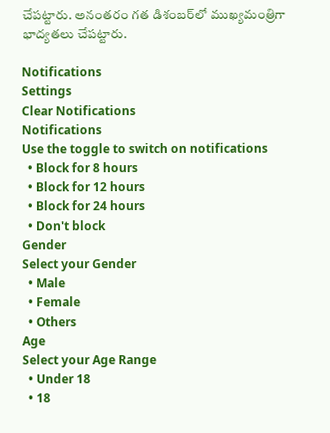చేపట్టారు. అనంతరం గత డిశంబర్‌లో ముఖ్యమంత్రిగా భాద్యతలు చేపట్టారు.

Notifications
Settings
Clear Notifications
Notifications
Use the toggle to switch on notifications
  • Block for 8 hours
  • Block for 12 hours
  • Block for 24 hours
  • Don't block
Gender
Select your Gender
  • Male
  • Female
  • Others
Age
Select your Age Range
  • Under 18
  • 18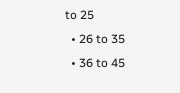to 25
  • 26 to 35
  • 36 to 45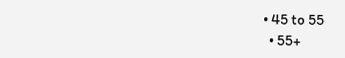• 45 to 55
  • 55+